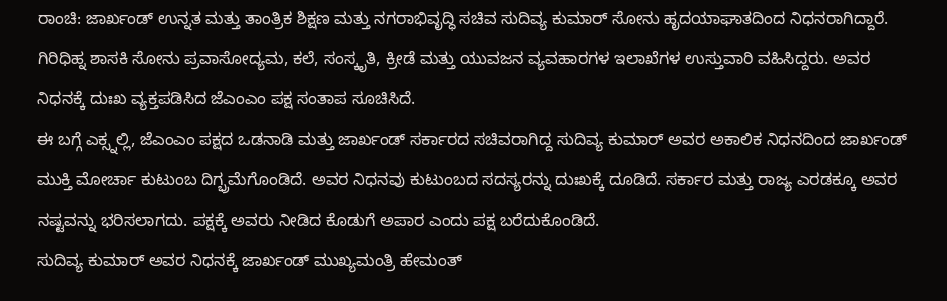ರಾಂಚಿ: ಜಾರ್ಖಂಡ್ ಉನ್ನತ ಮತ್ತು ತಾಂತ್ರಿಕ ಶಿಕ್ಷಣ ಮತ್ತು ನಗರಾಭಿವೃದ್ಧಿ ಸಚಿವ ಸುದಿವ್ಯ ಕುಮಾರ್ ಸೋನು ಹೃದಯಾಘಾತದಿಂದ ನಿಧನರಾಗಿದ್ದಾರೆ.
ಗಿರಿಧಿಹ್ನ ಶಾಸಕಿ ಸೋನು ಪ್ರವಾಸೋದ್ಯಮ, ಕಲೆ, ಸಂಸ್ಕೃತಿ, ಕ್ರೀಡೆ ಮತ್ತು ಯುವಜನ ವ್ಯವಹಾರಗಳ ಇಲಾಖೆಗಳ ಉಸ್ತುವಾರಿ ವಹಿಸಿದ್ದರು. ಅವರ ನಿಧನಕ್ಕೆ ದುಃಖ ವ್ಯಕ್ತಪಡಿಸಿದ ಜೆಎಂಎಂ ಪಕ್ಷ ಸಂತಾಪ ಸೂಚಿಸಿದೆ.
ಈ ಬಗ್ಗೆ ಎಕ್ಸ್ನಲ್ಲಿ, ಜೆಎಂಎಂ ಪಕ್ಷದ ಒಡನಾಡಿ ಮತ್ತು ಜಾರ್ಖಂಡ್ ಸರ್ಕಾರದ ಸಚಿವರಾಗಿದ್ದ ಸುದಿವ್ಯ ಕುಮಾರ್ ಅವರ ಅಕಾಲಿಕ ನಿಧನದಿಂದ ಜಾರ್ಖಂಡ್ ಮುಕ್ತಿ ಮೋರ್ಚಾ ಕುಟುಂಬ ದಿಗ್ಭ್ರಮೆಗೊಂಡಿದೆ. ಅವರ ನಿಧನವು ಕುಟುಂಬದ ಸದಸ್ಯರನ್ನು ದುಃಖಕ್ಕೆ ದೂಡಿದೆ. ಸರ್ಕಾರ ಮತ್ತು ರಾಜ್ಯ ಎರಡಕ್ಕೂ ಅವರ ನಷ್ಟವನ್ನು ಭರಿಸಲಾಗದು. ಪಕ್ಷಕ್ಕೆ ಅವರು ನೀಡಿದ ಕೊಡುಗೆ ಅಪಾರ ಎಂದು ಪಕ್ಷ ಬರೆದುಕೊಂಡಿದೆ.
ಸುದಿವ್ಯ ಕುಮಾರ್ ಅವರ ನಿಧನಕ್ಕೆ ಜಾರ್ಖಂಡ್ ಮುಖ್ಯಮಂತ್ರಿ ಹೇಮಂತ್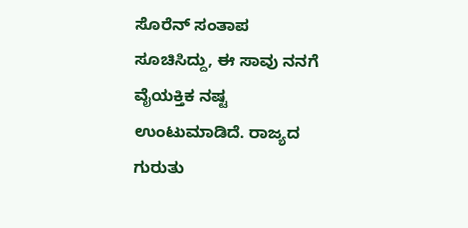ಸೊರೆನ್ ಸಂತಾಪ ಸೂಚಿಸಿದ್ದು, ಈ ಸಾವು ನನಗೆ ವೈಯಕ್ತಿಕ ನಷ್ಟ ಉಂಟುಮಾಡಿದೆ. ರಾಜ್ಯದ ಗುರುತು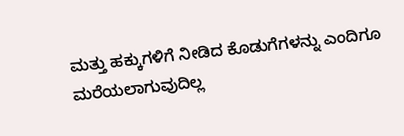ಮತ್ತು ಹಕ್ಕುಗಳಿಗೆ ನೀಡಿದ ಕೊಡುಗೆಗಳನ್ನು ಎಂದಿಗೂ ಮರೆಯಲಾಗುವುದಿಲ್ಲ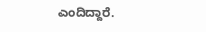ಎಂದಿದ್ದಾರೆ.